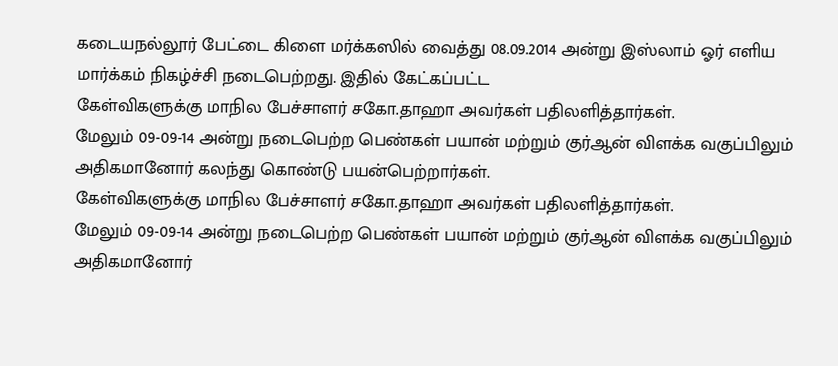கடையநல்லூர் பேட்டை கிளை மர்க்கஸில் வைத்து 08.09.2014 அன்று இஸ்லாம் ஓர் எளிய மார்க்கம் நிகழ்ச்சி நடைபெற்றது. இதில் கேட்கப்பட்ட
கேள்விகளுக்கு மாநில பேச்சாளர் சகோ.தாஹா அவர்கள் பதிலளித்தார்கள்.
மேலும் 09-09-14 அன்று நடைபெற்ற பெண்கள் பயான் மற்றும் குர்ஆன் விளக்க வகுப்பிலும் அதிகமானோர் கலந்து கொண்டு பயன்பெற்றார்கள்.
கேள்விகளுக்கு மாநில பேச்சாளர் சகோ.தாஹா அவர்கள் பதிலளித்தார்கள்.
மேலும் 09-09-14 அன்று நடைபெற்ற பெண்கள் பயான் மற்றும் குர்ஆன் விளக்க வகுப்பிலும் அதிகமானோர்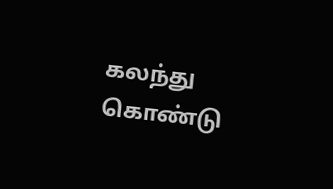கலந்து கொண்டு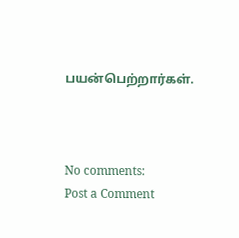பயன்பெற்றார்கள்.



No comments:
Post a Comment